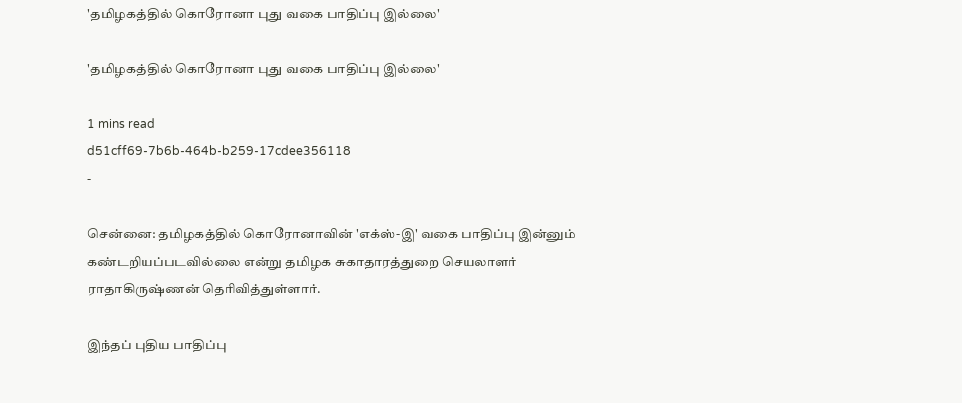'தமிழகத்தில் கொரோனா புது வகை பாதிப்பு இல்லை'

'தமிழகத்தில் கொரோனா புது வகை பாதிப்பு இல்லை'

1 mins read
d51cff69-7b6b-464b-b259-17cdee356118
-

சென்னை: தமிழகத்தில் கொரோனாவின் 'எக்ஸ்-இ' வகை பாதிப்பு இன்னும் கண்டறியப்படவில்லை என்று தமிழக சுகாதாரத்துறை செயலாளர் ராதாகிருஷ்ணன் தெரிவித்துள்ளார்.

இந்தப் புதிய பாதிப்பு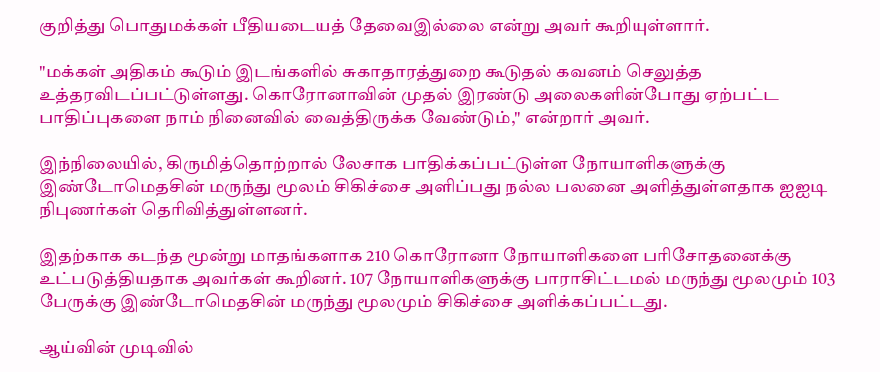குறித்து பொதுமக்கள் பீதியடையத் தேவைஇல்லை என்று அவர் கூறியுள்ளார்.

"மக்கள் அதிகம் கூடும் இடங்களில் சுகாதாரத்துறை கூடுதல் கவனம் செலுத்த உத்தரவிடப்பட்டுள்ளது. கொரோனாவின் முதல் இரண்டு அலைகளின்போது ஏற்பட்ட பாதிப்புகளை நாம் நினைவில் வைத்திருக்க வேண்டும்," என்றார் அவர்.

இந்நிலையில், கிருமித்தொற்றால் லேசாக பாதிக்கப்பட்டுள்ள நோயாளிகளுக்கு இண்டோமெதசின் மருந்து மூலம் சிகிச்சை அளிப்பது நல்ல பலனை அளித்துள்ளதாக ஐஐடி நிபுணர்கள் தெரிவித்துள்ளனர்.

இதற்காக கடந்த மூன்று மாதங்களாக 210 கொரோனா நோயாளிகளை பரிசோதனைக்கு உட்படுத்தியதாக அவர்கள் கூறினர். 107 நோயாளிகளுக்கு பாராசிட்டமல் மருந்து மூலமும் 103 பேருக்கு இண்டோமெதசின் மருந்து மூலமும் சிகிச்சை அளிக்கப்பட்டது.

ஆய்வின் முடிவில்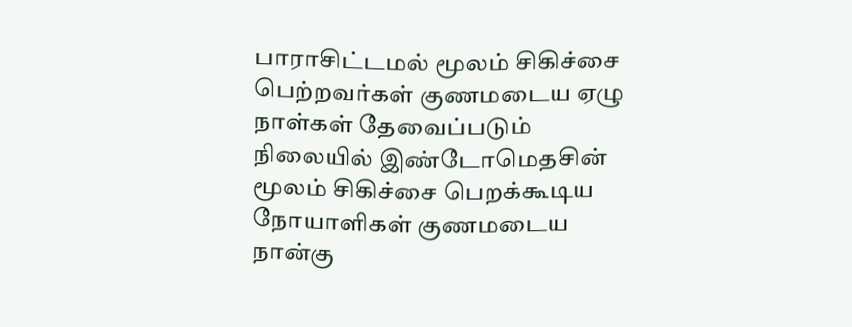பாராசிட்டமல் மூலம் சிகிச்சை பெற்றவர்கள் குணமடைய ஏழு நாள்கள் தேவைப்படும் நிலையில் இண்டோமெதசின் மூலம் சிகிச்சை பெறக்கூடிய நோயாளிகள் குணமடைய நான்கு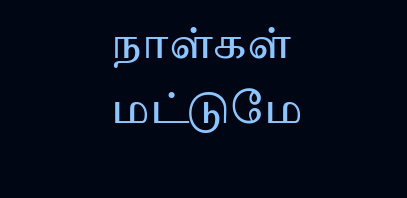நாள்கள் மட்டுமே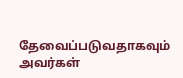தேவைப்படுவதாகவும் அவர்கள்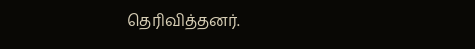தெரிவித்தனர்.